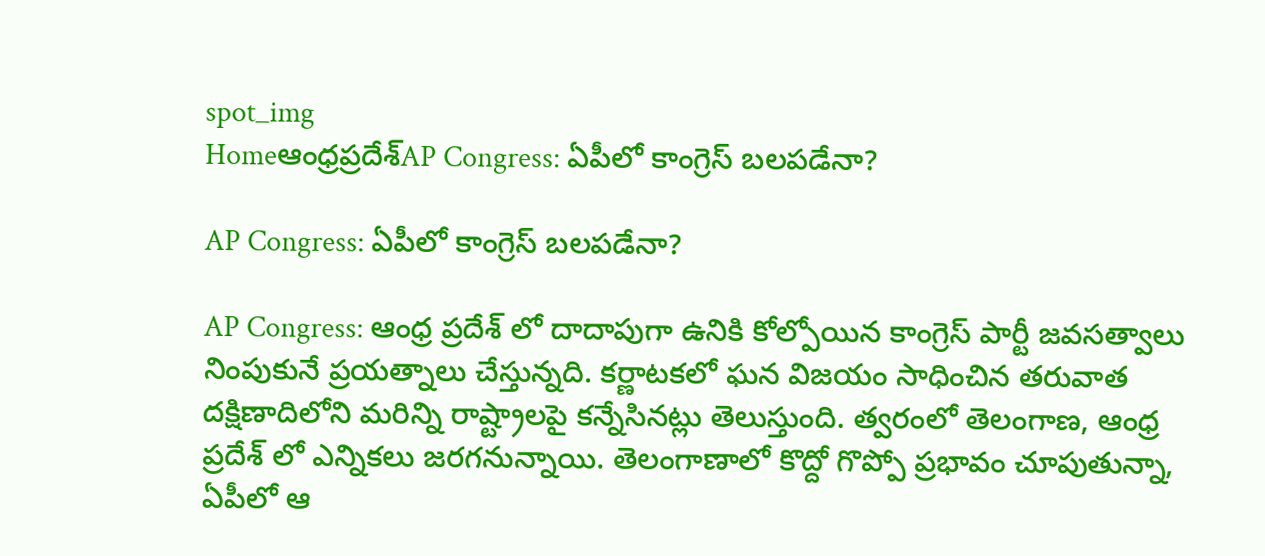spot_img
Homeఆంధ్రప్రదేశ్‌AP Congress: ఏపీలో కాంగ్రెస్ బలపడేనా?

AP Congress: ఏపీలో కాంగ్రెస్ బలపడేనా?

AP Congress: ఆంధ్ర ప్రదేశ్ లో దాదాపుగా ఉనికి కోల్పోయిన కాంగ్రెస్ పార్టీ జవసత్వాలు నింపుకునే ప్రయత్నాలు చేస్తున్నది. కర్ణాటకలో ఘన విజయం సాధించిన తరువాత దక్షిణాదిలోని మరిన్ని రాష్ట్రాలపై కన్నేసినట్లు తెలుస్తుంది. త్వరంలో తెలంగాణ, ఆంధ్ర ప్రదేశ్ లో ఎన్నికలు జరగనున్నాయి. తెలంగాణాలో కొద్దో గొప్పో ప్రభావం చూపుతున్నా, ఏపీలో ఆ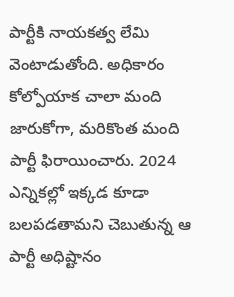పార్టీకి నాయకత్వ లేమి వెంటాడుతోంది. అధికారం కోల్పోయాక చాలా మంది జారుకోగా, మరికొంత మంది పార్టీ ఫిరాయించారు. 2024 ఎన్నికల్లో ఇక్కడ కూడా బలపడతామని చెబుతున్న ఆ పార్టీ అధిష్టానం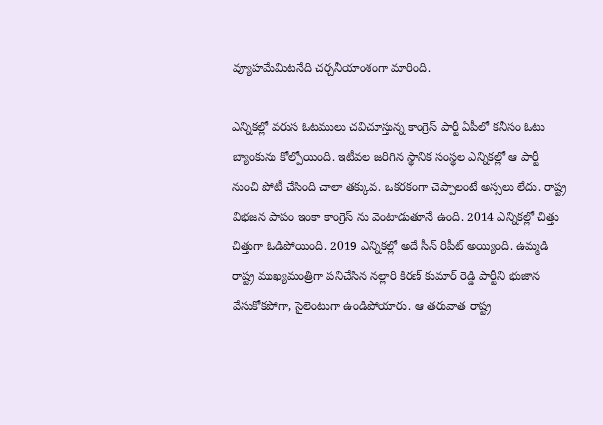వ్యూహమేమిటనేది చర్చనీయాంశంగా మారింది.

ఎన్నికల్లో వరుస ఓటములు చవిచూస్తున్న కాంగ్రెస్ పార్టీ ఏపీలో కనీసం ఓటు బ్యాంకును కోల్పోయింది. ఇటీవల జరిగిన స్థానిక సంస్థల ఎన్నికల్లో ఆ పార్టీ నుంచి పోటీ చేసింది చాలా తక్కువ. ఒకరకంగా చెప్పాలంటే అస్సలు లేదు. రాష్ట్ర విభజన పాపం ఇంకా కాంగ్రెస్ ను వెంటాడుతూనే ఉంది. 2014 ఎన్నికల్లో చిత్తు చిత్తుగా ఓడిపోయింది. 2019 ఎన్నికల్లో అదే సీన్ రిపీట్ అయ్యింది. ఉమ్మడి రాష్ట్ర ముఖ్యమంత్రిగా పనిచేసిన నల్లారి కిరణ్ కుమార్ రెడ్డి పార్టీని భుజాన వేసుకోకపోగా, సైలెంటుగా ఉండిపోయారు. ఆ తరువాత రాష్ట్ర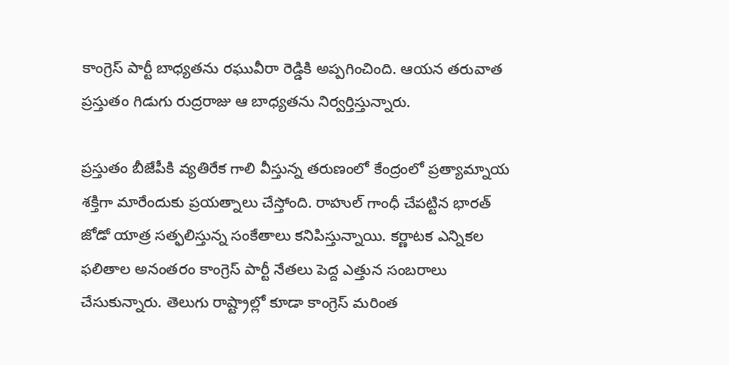కాంగ్రెస్ పార్టీ బాధ్యతను రఘువీరా రెడ్డికి అప్పగించింది. ఆయన తరువాత ప్రస్తుతం గిడుగు రుద్రరాజు ఆ బాధ్యతను నిర్వర్తిస్తున్నారు.

ప్రస్తుతం బీజేపీకి వ్యతిరేక గాలి వీస్తున్న తరుణంలో కేంద్రంలో ప్రత్యామ్నాయ శక్తిగా మారేందుకు ప్రయత్నాలు చేస్తోంది. రాహుల్ గాంధీ చేపట్టిన భారత్ జోడో యాత్ర సత్ఫలిస్తున్న సంకేతాలు కనిపిస్తున్నాయి. కర్ణాటక ఎన్నికల ఫలితాల అనంతరం కాంగ్రెస్ పార్టీ నేతలు పెద్ద ఎత్తున సంబరాలు చేసుకున్నారు. తెలుగు రాష్ట్రాల్లో కూడా కాంగ్రెస్ మరింత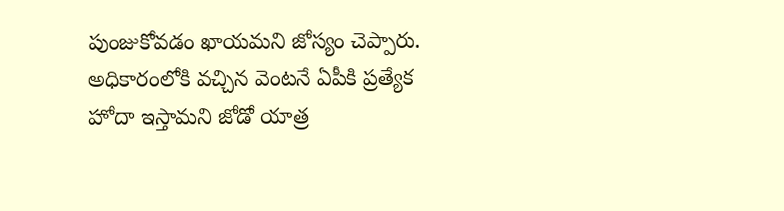పుంజుకోవడం ఖాయమని జోస్యం చెప్పారు. అధికారంలోకి వచ్చిన వెంటనే ఏపీకి ప్రత్యేక హోదా ఇస్తామని జోడో యాత్ర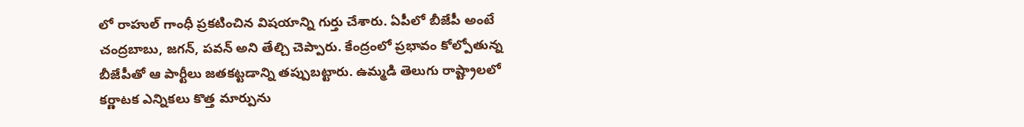లో రాహుల్ గాంధీ ప్రకటించిన విషయాన్ని గుర్తు చేశారు. ఏపీలో బీజేపీ అంటే చంద్రబాబు, జగన్, పవన్ అని తేల్చి చెప్పారు. కేంద్రంలో ప్రభావం కోల్పోతున్న బీజేపీతో ఆ పార్టీలు జతకట్టడాన్ని తప్పుబట్టారు. ఉమ్మడి తెలుగు రాష్ట్రాలలో కర్ణాటక ఎన్నికలు కొత్త మార్పును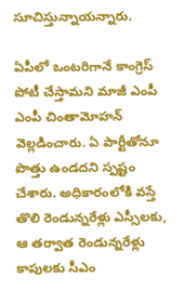సూచిస్తున్నాయన్నారు.

ఏపీలో ఒంటరిగానే కాంగ్రెస్ పోటీ చేస్తామని మాజీ ఎంపీ ఎంపీ చింతామోహన్ వెల్లడించారు. ఏ పార్టీతోనూ పొత్తు ఉండదని స్పష్టం చేశారు. అధికారంలోకి వస్తే తొలి రెండున్నరేళ్లు ఎస్సీలకు, ఆ తర్వాత రెండున్నరేళ్లు కాపులకు సీఎం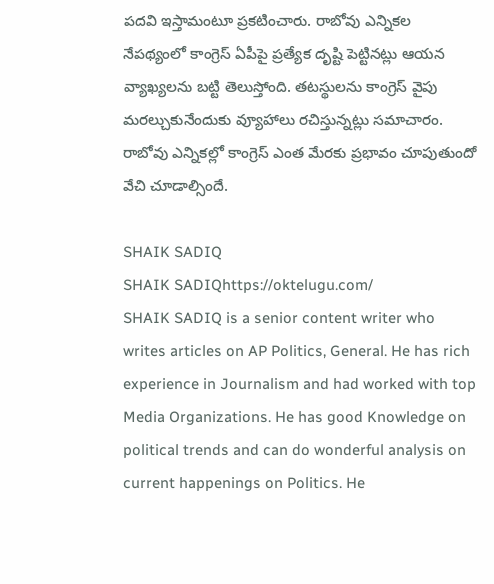పదవి ఇస్తామంటూ ప్రకటించారు. రాబోవు ఎన్నికల నేపథ్యంలో కాంగ్రెస్ ఏపీపై ప్రత్యేక దృష్టి పెట్టినట్లు ఆయన వ్యాఖ్యలను బట్టి తెలుస్తోంది. తటస్థులను కాంగ్రెస్ వైపు మరల్చుకునేందుకు వ్యూహాలు రచిస్తున్నట్లు సమాచారం. రాబోవు ఎన్నికల్లో కాంగ్రెస్ ఎంత మేరకు ప్రభావం చూపుతుందో వేచి చూడాల్సిందే.

SHAIK SADIQ
SHAIK SADIQhttps://oktelugu.com/
SHAIK SADIQ is a senior content writer who writes articles on AP Politics, General. He has rich experience in Journalism and had worked with top Media Organizations. He has good Knowledge on political trends and can do wonderful analysis on current happenings on Politics. He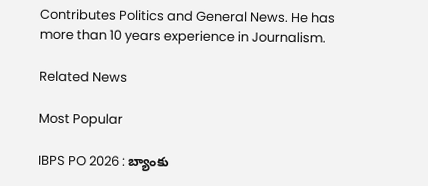Contributes Politics and General News. He has more than 10 years experience in Journalism.

Related News

Most Popular

IBPS PO 2026 : బ్యాంకు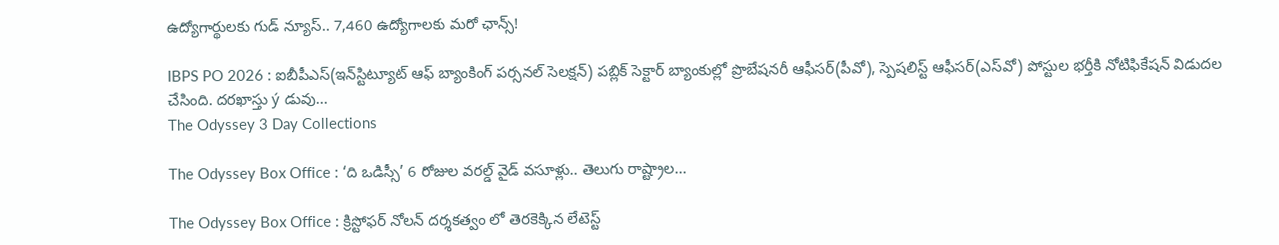ఉద్యోగార్థులకు గుడ్‌ న్యూస్‌.. 7,460 ఉద్యోగాలకు మరో ఛాన్స్‌!

IBPS PO 2026 : ఐబీపీఎస్‌(ఇన్‌స్టిట్యూట్‌ ఆఫ్‌ బ్యాంకింగ్‌ పర్సనల్‌ సెలక్షన్‌) పబ్లిక్‌ సెక్టార్‌ బ్యాంకుల్లో ప్రొబేషనరీ ఆఫీసర్‌(పీవో), స్పెషలిస్ట్‌ ఆఫీసర్‌(ఎస్‌వో) పోస్టుల భర్తీకి నోటిఫికేషన్‌ విడుదల చేసింది. దరఖాస్తు ý డువు...
The Odyssey 3 Day Collections

The Odyssey Box Office : ‘ది ఒడిస్సీ’ 6 రోజుల వరల్డ్ వైడ్ వసూళ్లు.. తెలుగు రాష్ట్రాల...

The Odyssey Box Office : క్రిస్టోఫర్ నోలన్ దర్శకత్వం లో తెరకెక్కిన లేటెస్ట్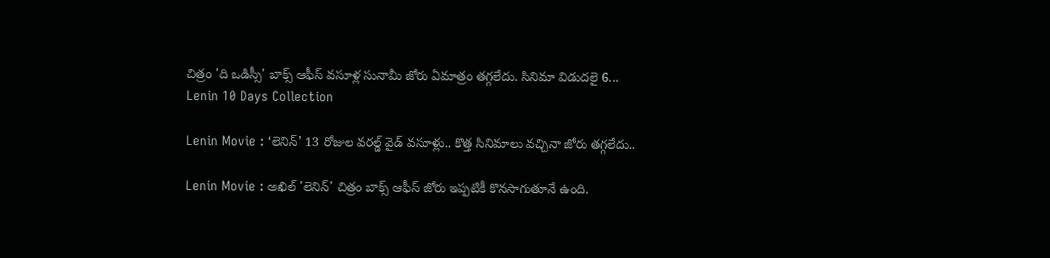చిత్రం 'ది ఒడిస్సీ' బాక్స్ ఆఫీస్ వసూళ్ల సునామీ జోరు ఏమాత్రం తగ్గలేదు. సినిమా విడుదలై 6...
Lenin 10 Days Collection

Lenin Movie : ‘లెనిన్’ 13 రోజుల వరల్డ్ వైడ్ వసూళ్లు.. కొత్త సినిమాలు వచ్చినా జోరు తగ్గలేదు..

Lenin Movie : అఖిల్ 'లెనిన్' చిత్రం బాక్స్ ఆఫీస్ జోరు ఇప్పటికీ కొనసాగుతూనే ఉంది.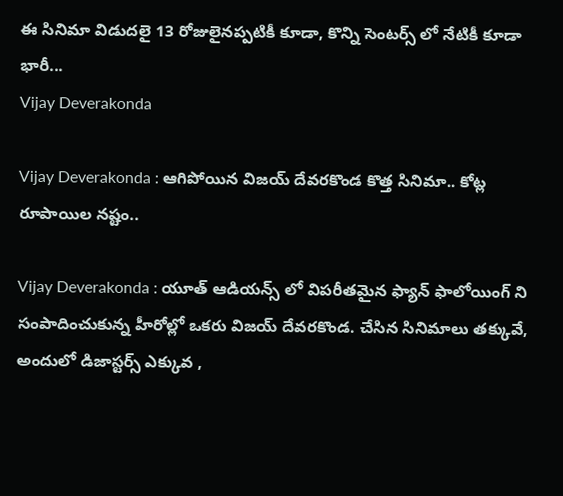ఈ సినిమా విడుదలై 13 రోజులైనప్పటికీ కూడా, కొన్ని సెంటర్స్ లో నేటికీ కూడా భారీ...
Vijay Deverakonda

Vijay Deverakonda : ఆగిపోయిన విజయ్ దేవరకొండ కొత్త సినిమా.. కోట్ల రూపాయిల నష్టం..

Vijay Deverakonda : యూత్ ఆడియన్స్ లో విపరీతమైన ఫ్యాన్ ఫాలోయింగ్ ని సంపాదించుకున్న హీరోల్లో ఒకరు విజయ్ దేవరకొండ. చేసిన సినిమాలు తక్కువే, అందులో డిజాస్టర్స్ ఎక్కువ ,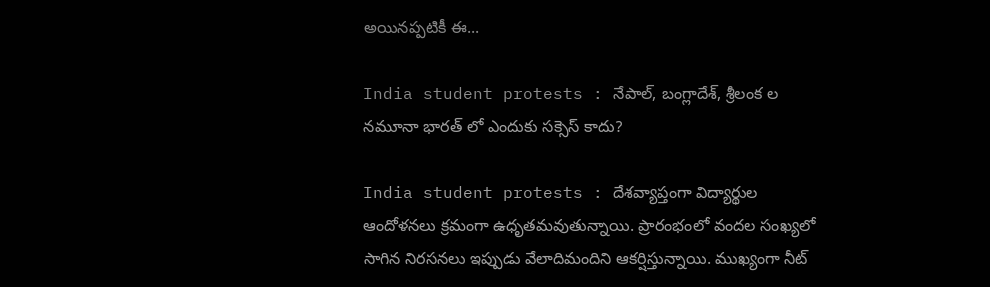అయినప్పటికీ ఈ...

India student protests : నేపాల్, బంగ్లాదేశ్, శ్రీలంక ల నమూనా భారత్ లో ఎందుకు సక్సెస్ కాదు?

India student protests : దేశవ్యాప్తంగా విద్యార్థుల ఆందోళనలు క్రమంగా ఉధృతమవుతున్నాయి. ప్రారంభంలో వందల సంఖ్యలో సాగిన నిరసనలు ఇప్పుడు వేలాదిమందిని ఆకర్షిస్తున్నాయి. ముఖ్యంగా నీట్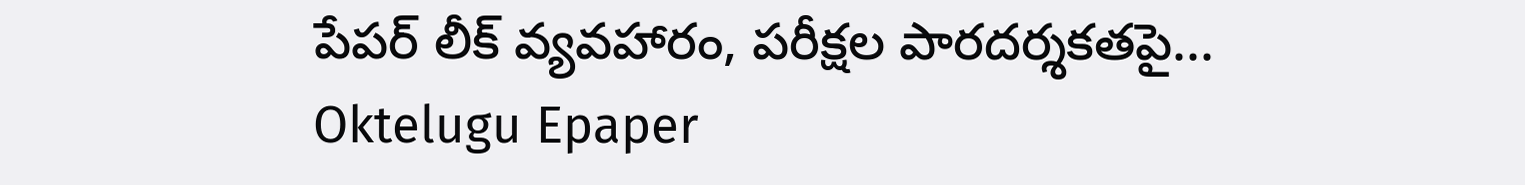పేపర్ లీక్ వ్యవహారం, పరీక్షల పారదర్శకతపై...
Oktelugu Epaper